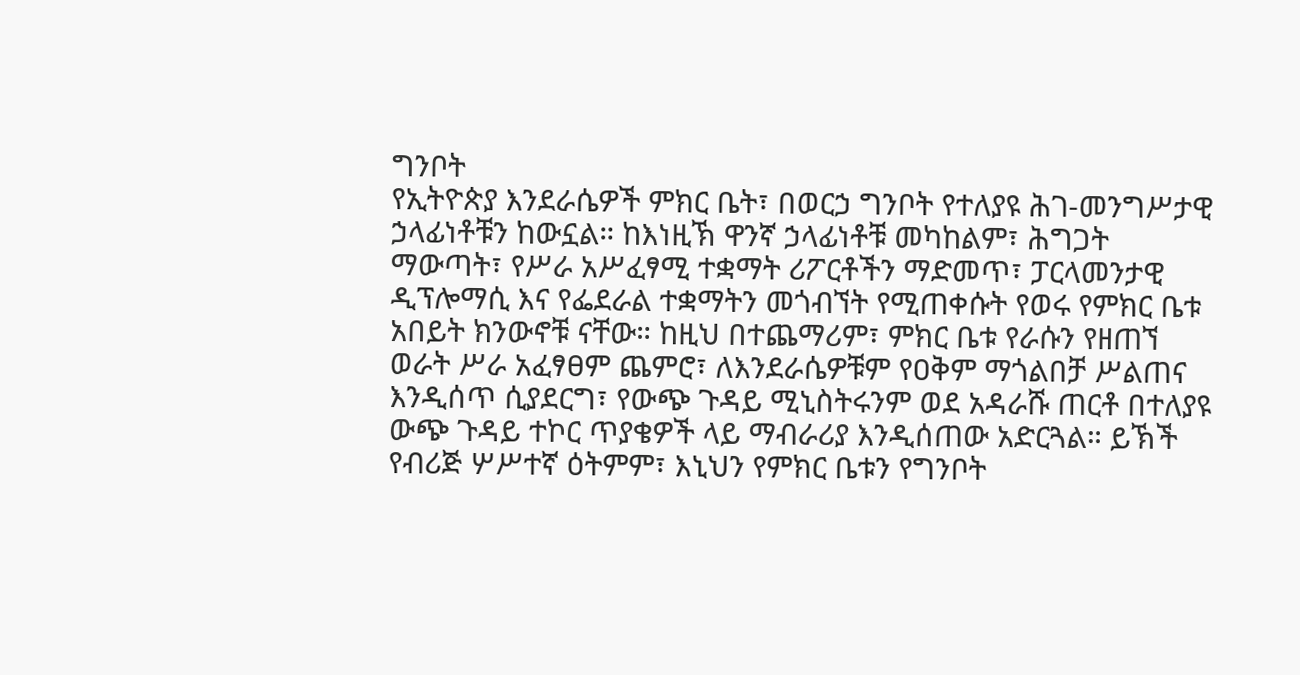ግንቦት
የኢትዮጵያ እንደራሴዎች ምክር ቤት፣ በወርኃ ግንቦት የተለያዩ ሕገ-መንግሥታዊ ኃላፊነቶቹን ከውኗል። ከእነዚኽ ዋንኛ ኃላፊነቶቹ መካከልም፣ ሕግጋት ማውጣት፣ የሥራ አሥፈፃሚ ተቋማት ሪፖርቶችን ማድመጥ፣ ፓርላመንታዊ ዲፕሎማሲ እና የፌደራል ተቋማትን መጎብኘት የሚጠቀሱት የወሩ የምክር ቤቱ አበይት ክንውኖቹ ናቸው። ከዚህ በተጨማሪም፣ ምክር ቤቱ የራሱን የዘጠኘ ወራት ሥራ አፈፃፀም ጨምሮ፣ ለእንደራሴዎቹም የዐቅም ማጎልበቻ ሥልጠና እንዲሰጥ ሲያደርግ፣ የውጭ ጉዳይ ሚኒስትሩንም ወደ አዳራሹ ጠርቶ በተለያዩ ውጭ ጉዳይ ተኮር ጥያቄዎች ላይ ማብራሪያ እንዲሰጠው አድርጓል። ይኽች የብሪጅ ሦሥተኛ ዕትምም፣ እኒህን የምክር ቤቱን የግንቦት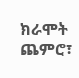ክራሞት ጨምሮ፣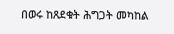በወሩ ከጸደቁት ሕግጋት መካከል